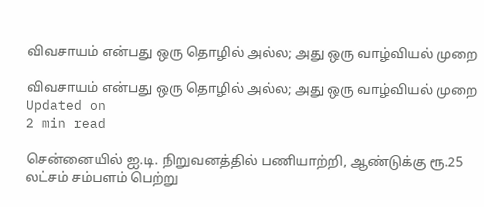விவசாயம் என்பது ஒரு தொழில் அல்ல; அது ஒரு வாழ்வியல் முறை

விவசாயம் என்பது ஒரு தொழில் அல்ல; அது ஒரு வாழ்வியல் முறை
Updated on
2 min read

சென்னையில் ஐ.டி. நிறுவனத்தில் பணியாற்றி, ஆண்டுக்கு ரூ.25 லட்சம் சம்பளம் பெற்று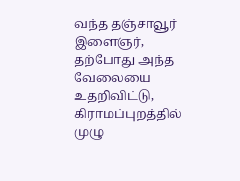வந்த தஞ்சாவூர் இளைஞர், தற்போது அந்த வேலையை உதறிவிட்டு, கிராமப்புறத்தில் முழு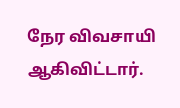நேர விவசாயி ஆகிவிட்டார்.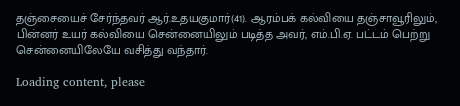தஞ்சையைச் சேர்ந்தவர் ஆர்.உதயகுமார்(41). ஆரம்பக் கல்வியை தஞ்சாவூரிலும், பின்னர் உயர் கல்வியை சென்னையிலும் படித்த அவர், எம்.பி.ஏ. பட்டம் பெற்று சென்னையிலேயே வசித்து வந்தார்.

Loading content, please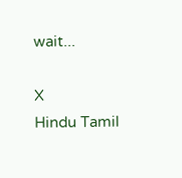wait...

X
Hindu Tamil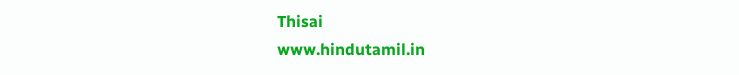Thisai
www.hindutamil.in